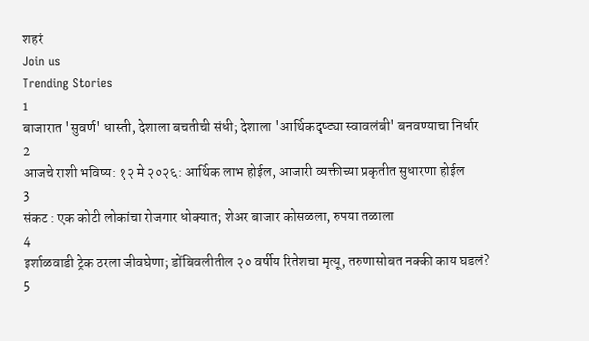शहरं
Join us
Trending Stories
1
बाजारात 'सुवर्ण' धास्ती, देशाला बचतीची संधी; देशाला 'आर्थिकदृष्ट्या स्वावलंबी' बनवण्याचा निर्धार
2
आजचे राशी भविष्य: १२ मे २०२६: आर्थिक लाभ होईल, आजारी व्यक्तीच्या प्रकृतीत सुधारणा होईल
3
संकट : एक कोटी लोकांचा रोजगार धोक्यात; शेअर बाजार कोसळला, रुपया तळाला
4
इर्शाळवाडी ट्रेक ठरला जीवघेणा; डोंबिवलीतील २० वर्षीय रितेशचा मृत्यू, तरुणासोबत नक्की काय घडलं?
5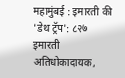महामुंबई : इमारती की 'डेथ ट्रॅप': ८२७ इमारती अतिधोकादायक,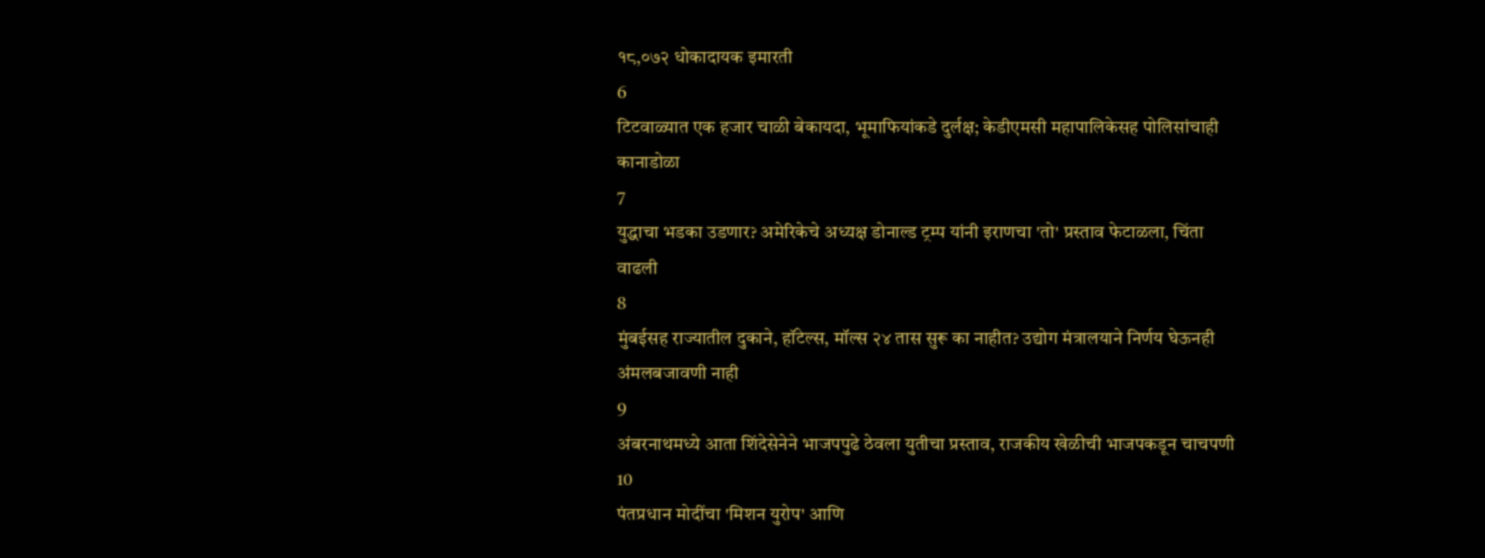१८,०७२ धोकादायक इमारती
6
टिटवाळ्यात एक हजार चाळी बेकायदा, भूमाफियांकडे दुर्लक्ष; केडीएमसी महापालिकेसह पोलिसांचाही कानाडोळा
7
युद्धाचा भडका उडणार? अमेरिकेचे अध्यक्ष डोनाल्ड ट्रम्प यांनी इराणचा 'तो' प्रस्ताव फेटाळला, चिंता वाढली
8
मुंबईसह राज्यातील दुकाने, हॉटेल्स, मॉल्स २४ तास सुरू का नाहीत? उद्योग मंत्रालयाने निर्णय घेऊनही अंमलबजावणी नाही
9
अंबरनाथमध्ये आता शिंदेसेनेने भाजपपुढे ठेवला युतीचा प्रस्ताव, राजकीय खेळीची भाजपकडून चाचपणी
10
पंतप्रधान मोदींचा 'मिशन युरोप' आणि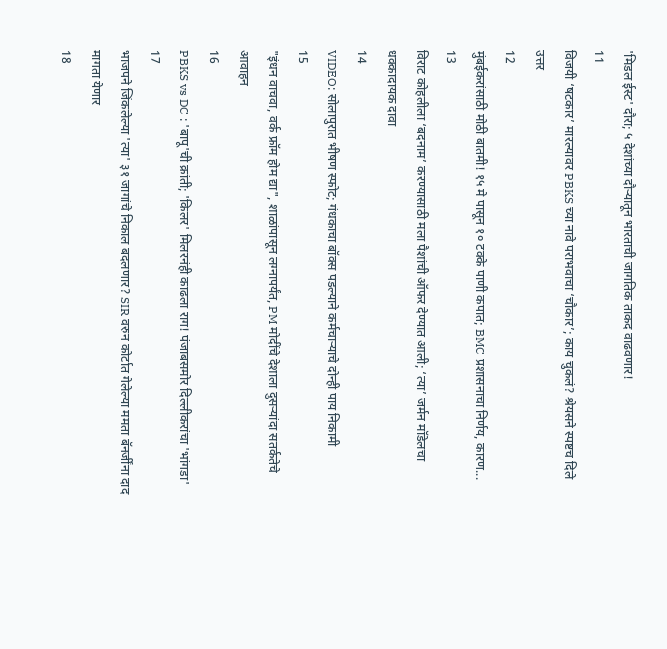'मिडल ईस्ट' दौरा; ५ देशांच्या दौऱ्यातून भारताची जागतिक ताकद वाढवणार!
11
विजयी ‘षटकार’ मारल्यावर PBKS च्या नावे पराभवाचा ‘चौकार’; काय चुकलं? श्रेयसने स्पष्टच दिले उत्तर
12
मुंबईकरांसाठी मोठी बातमी! १५ मे पासून १० टक्के पाणी कपात; BMC प्रशासनाचा निर्णय, कारण...
13
विराट कोहलीला ‘बदनाम’ करण्यासाठी मला पैशांची ऑफर देण्यात आली; ‘त्या’ जर्मन मॉडेलचा धक्कादायक दावा
14
VIDEO: सोलापुरात भीषण स्फोट; गंधकाचा बॉक्स पडल्याने कर्मचाऱ्याचे दोन्ही पाय निकामी
15
"इंधन वाचवा, वर्क फ्रॉम होम द्या", शाळांपासून लग्नापर्यंत, PM मोदींचे देशाला दुसऱ्यांदा सतर्कतेचे आवाहन
16
PBKS vs DC : 'बापू'ची क्रांती; 'किलर' मिलरनंही काढला राग! पंजाबसमोर दिल्लीकरांचा 'भांगडा'
17
भाजपने जिंकलेल्या 'त्या' ३१ जागांचे निकाल बदलणार? SIR वरुन कोर्टात गेलेल्या ममता बॅनर्जींना दाद मागता येणार
18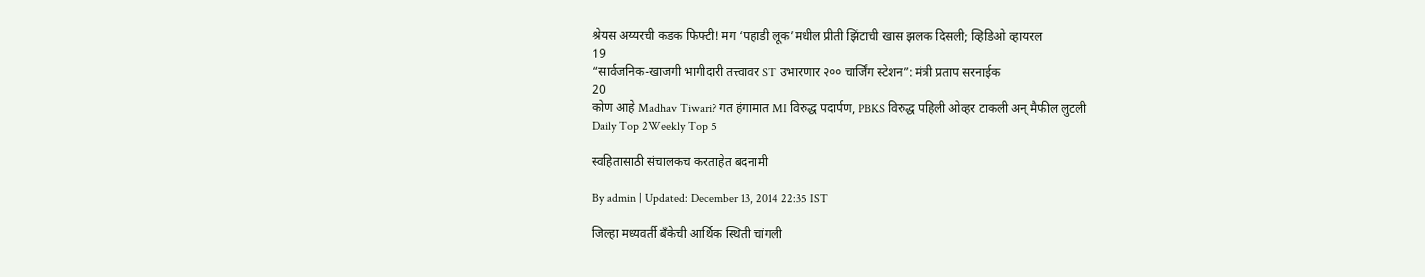श्रेयस अय्यरची कडक फिफ्टी! मग ‘पहाडी लूक’मधील प्रीती झिंटाची खास झलक दिसली; व्हिडिओ व्हायरल
19
“सार्वजनिक-खाजगी भागीदारी तत्त्वावर ST उभारणार २०० चार्जिंग स्टेशन”: मंत्री प्रताप सरनाईक
20
कोण आहे Madhav Tiwari? गत हंगामात MI विरुद्ध पदार्पण, PBKS विरुद्ध पहिली ओव्हर टाकली अन् मैफील लुटली
Daily Top 2Weekly Top 5

स्वहितासाठी संचालकच करताहेत बदनामी

By admin | Updated: December 13, 2014 22:35 IST

जिल्हा मध्यवर्ती बँकेची आर्थिक स्थिती चांगली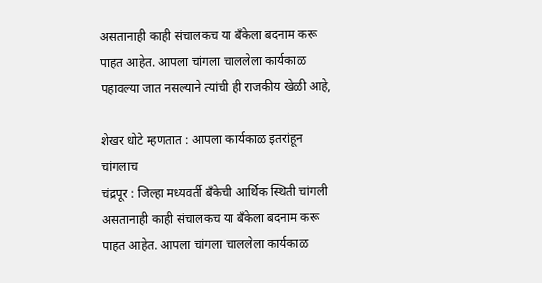असतानाही काही संचालकच या बँकेला बदनाम करू पाहत आहेत. आपला चांगला चाललेला कार्यकाळ पहावल्या जात नसल्याने त्यांची ही राजकीय खेळी आहे,

शेखर धोटे म्हणतात : आपला कार्यकाळ इतरांहून चांगलाच
चंद्रपूर : जिल्हा मध्यवर्ती बँकेची आर्थिक स्थिती चांगली असतानाही काही संचालकच या बँकेला बदनाम करू पाहत आहेत. आपला चांगला चाललेला कार्यकाळ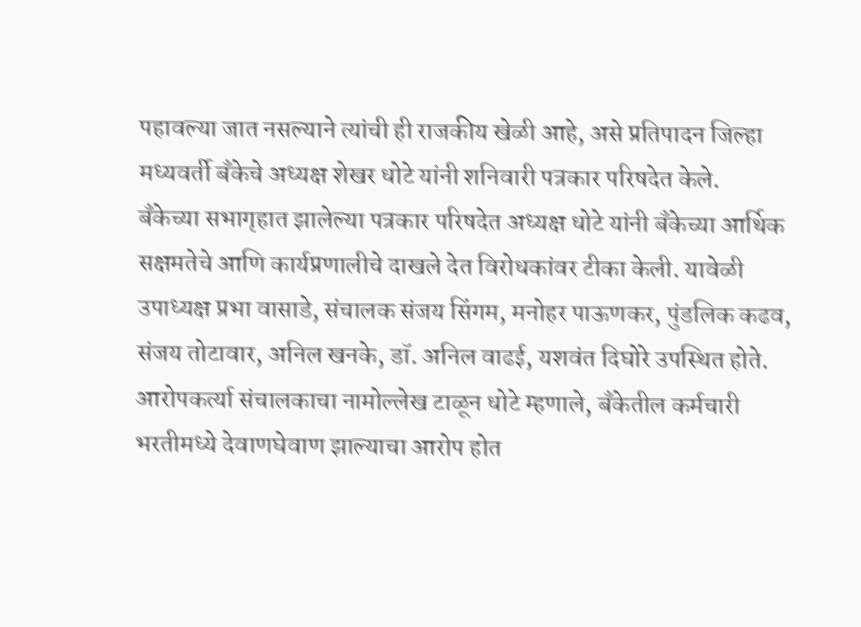पहावल्या जात नसल्याने त्यांची ही राजकीय खेळी आहे, असे प्रतिपादन जिल्हा मध्यवर्ती बँकेचे अध्यक्ष शेखर धोटे यांनी शनिवारी पत्रकार परिषदेत केले.
बँकेच्या सभागृहात झालेल्या पत्रकार परिषदेत अध्यक्ष धोटे यांनी बँकेच्या आर्थिक सक्षमतेचे आणि कार्यप्रणालीचे दाखले देत विरोधकांवर टीका केली. यावेळी उपाध्यक्ष प्रभा वासाडे, संचालक संजय सिंगम, मनोहर पाऊणकर, पुंडलिक कढव, संजय तोटावार, अनिल खनके, डॉ. अनिल वाढई, यशवंत दिघोरे उपस्थित होते. आरोपकर्त्या संचालकाचा नामोल्लेख टाळून धोटे म्हणाले, बँकेतील कर्मचारी भरतीमध्ये देवाणघेवाण झाल्याचा आरोप होत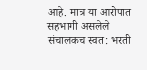आहे. मात्र या आरोपात सहभागी असलेले संचालकच स्वत: भरती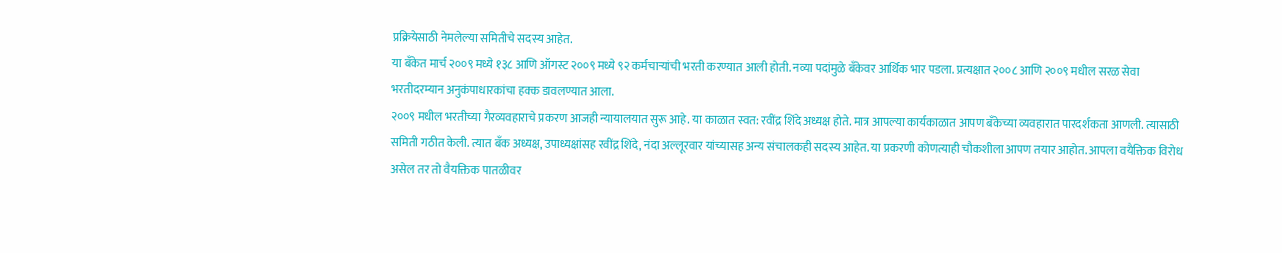प्रक्रियेसाठी नेमलेल्या समितीचे सदस्य आहेत.
या बँकेत मार्च २००९ मध्ये १३८ आणि ऑगस्ट २००९ मध्ये ९२ कर्मचाऱ्यांची भरती करण्यात आली होती. नव्या पदांमुळे बँकेवर आर्थिक भार पडला. प्रत्यक्षात २००८ आणि २००९ मधील सरळ सेवा भरतीदरम्यान अनुकंपाधारकांचा हक्क डावलण्यात आला.
२००९ मधील भरतीच्या गैरव्यवहाराचे प्रकरण आजही न्यायालयात सुरू आहे. या काळात स्वत: रवींद्र शिंदे अध्यक्ष होते. मात्र आपल्या कार्यकाळात आपण बँकेच्या व्यवहारात पारदर्शकता आणली. त्यासाठी समिती गठीत केली. त्यात बँक अध्यक्ष, उपाध्यक्षांसह रवींद्र शिंदे, नंदा अल्लूरवार यांच्यासह अन्य संचालकही सदस्य आहेत. या प्रकरणी कोणत्याही चौकशीला आपण तयार आहोत. आपला वयैक्तिक विरोध असेल तर तो वैयक्तिक पातळीवर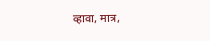व्हावा, मात्र,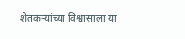शेतकऱ्यांच्या विश्वासाला या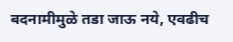बदनामीमुळे तडा जाऊ नये, एवढीच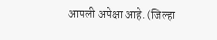आपली अपेक्षा आहे. (जिल्हा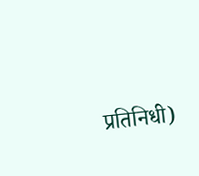प्रतिनिधी)